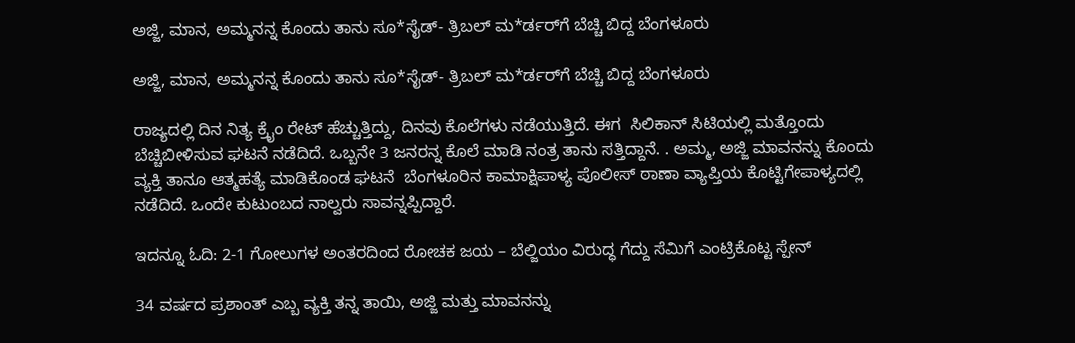ಅಜ್ಜಿ, ಮಾನ, ಅಮ್ಮನನ್ನ ಕೊಂದು ತಾನು ಸೂ*ಸೈಡ್- ತ್ರಿಬಲ್ ಮ*ರ್ಡರ್‌ಗೆ ಬೆಚ್ಚಿ ಬಿದ್ದ ಬೆಂಗಳೂರು

ಅಜ್ಜಿ, ಮಾನ, ಅಮ್ಮನನ್ನ ಕೊಂದು ತಾನು ಸೂ*ಸೈಡ್- ತ್ರಿಬಲ್ ಮ*ರ್ಡರ್‌ಗೆ ಬೆಚ್ಚಿ ಬಿದ್ದ ಬೆಂಗಳೂರು

ರಾಜ್ಯದಲ್ಲಿ ದಿನ ನಿತ್ಯ ಕ್ರೈಂ ರೇಟ್ ಹೆಚ್ಚುತ್ತಿದ್ದು, ದಿನವು ಕೊಲೆಗಳು ನಡೆಯುತ್ತಿದೆ. ಈಗ  ಸಿಲಿಕಾನ್ ಸಿಟಿಯಲ್ಲಿ ಮತ್ತೊಂದು ಬೆಚ್ಚಿಬೀಳಿಸುವ ಘಟನೆ ನಡೆದಿದೆ. ಒಬ್ಬನೇ 3 ಜನರನ್ನ ಕೊಲೆ ಮಾಡಿ ನಂತ್ರ ತಾನು ಸತ್ತಿದ್ದಾನೆ. . ಅಮ್ಮ, ಅಜ್ಜಿ ಮಾವನನ್ನು ಕೊಂದು ವ್ಯಕ್ತಿ ತಾನೂ ಆತ್ಮಹತ್ಯೆ ಮಾಡಿಕೊಂಡ ಘಟನೆ  ಬೆಂಗಳೂರಿನ ಕಾಮಾಕ್ಷಿಪಾಳ್ಯ ಪೊಲೀಸ್ ಠಾಣಾ ವ್ಯಾಪ್ತಿಯ ಕೊಟ್ಟಿಗೇಪಾಳ್ಯದಲ್ಲಿ ನಡೆದಿದೆ. ಒಂದೇ ಕುಟುಂಬದ ನಾಲ್ವರು ಸಾವನ್ನಪ್ಪಿದ್ದಾರೆ.

ಇದನ್ನೂ ಓದಿ: 2-1 ಗೋಲುಗಳ ಅಂತರದಿಂದ ರೋಚಕ ಜಯ – ಬೆಲ್ಜಿಯಂ ವಿರುದ್ಧ ಗೆದ್ದು ಸೆಮಿಗೆ ಎಂಟ್ರಿಕೊಟ್ಟ ಸ್ಪೇನ್‌

34 ವರ್ಷದ ಪ್ರಶಾಂತ್ ಎಬ್ಬ ವ್ಯಕ್ತಿ ತನ್ನ ತಾಯಿ, ಅಜ್ಜಿ ಮತ್ತು ಮಾವನನ್ನು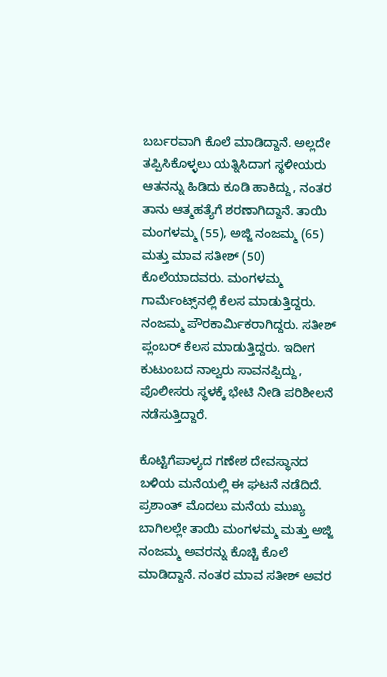ಬರ್ಬರವಾಗಿ ಕೊಲೆ ಮಾಡಿದ್ದಾನೆ. ಅಲ್ಲದೇ ತಪ್ಪಿಸಿಕೊಳ್ಳಲು ಯತ್ನಿಸಿದಾಗ ಸ್ಥಳೀಯರು ಆತನನ್ನು ಹಿಡಿದು ಕೂಡಿ ಹಾಕಿದ್ದು, ನಂತರ ತಾನು ಆತ್ಮಹತ್ಯೆಗೆ ಶರಣಾಗಿದ್ದಾನೆ. ತಾಯಿ ಮಂಗಳಮ್ಮ (55), ಅಜ್ಜಿ ನಂಜಮ್ಮ (65) ಮತ್ತು ಮಾವ ಸತೀಶ್ (50) ಕೊಲೆಯಾದವರು. ಮಂಗಳಮ್ಮ ಗಾರ್ಮೆಂಟ್ಸ್‌ನಲ್ಲಿ ಕೆಲಸ ಮಾಡುತ್ತಿದ್ದರು. ನಂಜಮ್ಮ ಪೌರಕಾರ್ಮಿಕರಾಗಿದ್ದರು. ಸತೀಶ್ ಪ್ಲಂಬರ್ ಕೆಲಸ ಮಾಡುತ್ತಿದ್ದರು. ಇದೀಗ ಕುಟುಂಬದ ನಾಲ್ವರು ಸಾವನಪ್ಪಿದ್ದು, ಪೊಲೀಸರು ಸ್ಥಳಕ್ಕೆ ಭೇಟಿ ನೀಡಿ ಪರಿಶೀಲನೆ ನಡೆಸುತ್ತಿದ್ದಾರೆ.

ಕೊಟ್ಟಿಗೆಪಾಳ್ಯದ ಗಣೇಶ ದೇವಸ್ಥಾನದ ಬಳಿಯ ಮನೆಯಲ್ಲಿ ಈ ಘಟನೆ ನಡೆದಿದೆ. ಪ್ರಶಾಂತ್ ಮೊದಲು ಮನೆಯ ಮುಖ್ಯ ಬಾಗಿಲಲ್ಲೇ ತಾಯಿ ಮಂಗಳಮ್ಮ ಮತ್ತು ಅಜ್ಜಿ ನಂಜಮ್ಮ ಅವರನ್ನು ಕೊಚ್ಚಿ ಕೊಲೆ ಮಾಡಿದ್ದಾನೆ. ನಂತರ ಮಾವ ಸತೀಶ್ ಅವರ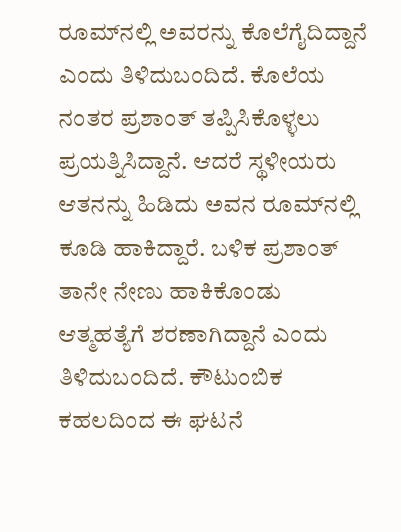ರೂಮ್‌ನಲ್ಲಿ ಅವರನ್ನು ಕೊಲೆಗೈದಿದ್ದಾನೆ ಎಂದು ತಿಳಿದುಬಂದಿದೆ. ಕೊಲೆಯ ನಂತರ ಪ್ರಶಾಂತ್ ತಪ್ಪಿಸಿಕೊಳ್ಳಲು ಪ್ರಯತ್ನಿಸಿದ್ದಾನೆ. ಆದರೆ ಸ್ಥಳೀಯರು ಆತನನ್ನು ಹಿಡಿದು ಅವನ ರೂಮ್‌ನಲ್ಲಿ ಕೂಡಿ ಹಾಕಿದ್ದಾರೆ. ಬಳಿಕ ಪ್ರಶಾಂತ್ ತಾನೇ ನೇಣು ಹಾಕಿಕೊಂಡು ಆತ್ಮಹತ್ಯೆಗೆ ಶರಣಾಗಿದ್ದಾನೆ ಎಂದು ತಿಳಿದುಬಂದಿದೆ. ಕೌಟುಂಬಿಕ ಕಹಲದಿಂದ ಈ ಘಟನೆ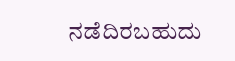ನಡೆದಿರಬಹುದು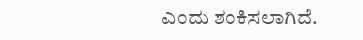ಎಂದು ಶಂಕಿಸಲಾಗಿದೆ.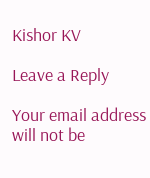Kishor KV

Leave a Reply

Your email address will not be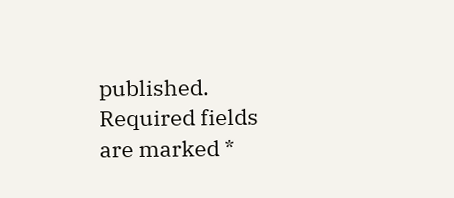published. Required fields are marked *